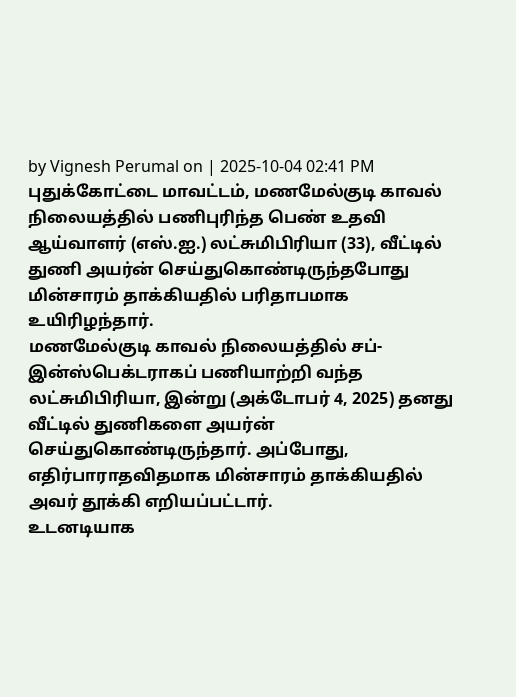by Vignesh Perumal on | 2025-10-04 02:41 PM
புதுக்கோட்டை மாவட்டம், மணமேல்குடி காவல் நிலையத்தில் பணிபுரிந்த பெண் உதவி ஆய்வாளர் (எஸ்.ஐ.) லட்சுமிபிரியா (33), வீட்டில் துணி அயர்ன் செய்துகொண்டிருந்தபோது மின்சாரம் தாக்கியதில் பரிதாபமாக உயிரிழந்தார்.
மணமேல்குடி காவல் நிலையத்தில் சப்-இன்ஸ்பெக்டராகப் பணியாற்றி வந்த லட்சுமிபிரியா, இன்று (அக்டோபர் 4, 2025) தனது வீட்டில் துணிகளை அயர்ன் செய்துகொண்டிருந்தார். அப்போது, எதிர்பாராதவிதமாக மின்சாரம் தாக்கியதில் அவர் தூக்கி எறியப்பட்டார்.
உடனடியாக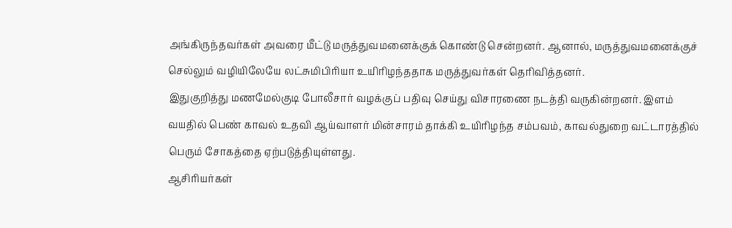அங்கிருந்தவர்கள் அவரை மீட்டு மருத்துவமனைக்குக் கொண்டு சென்றனர். ஆனால், மருத்துவமனைக்குச் செல்லும் வழியிலேயே லட்சுமிபிரியா உயிரிழந்ததாக மருத்துவர்கள் தெரிவித்தனர்.
இதுகுறித்து மணமேல்குடி போலீசார் வழக்குப் பதிவு செய்து விசாரணை நடத்தி வருகின்றனர். இளம் வயதில் பெண் காவல் உதவி ஆய்வாளர் மின்சாரம் தாக்கி உயிரிழந்த சம்பவம், காவல்துறை வட்டாரத்தில் பெரும் சோகத்தை ஏற்படுத்தியுள்ளது.
ஆசிரியர்கள்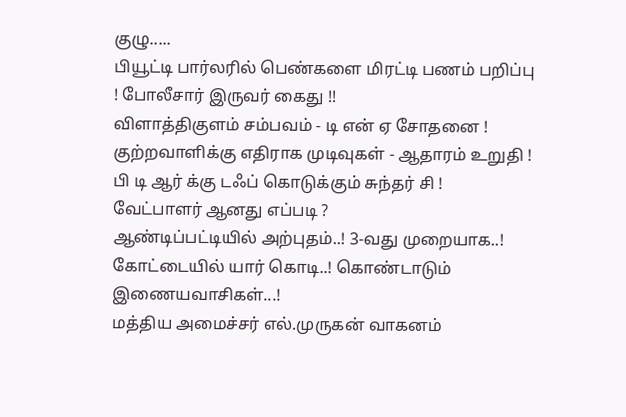குழு.....
பியூட்டி பார்லரில் பெண்களை மிரட்டி பணம் பறிப்பு ! போலீசார் இருவர் கைது !!
விளாத்திகுளம் சம்பவம் - டி என் ஏ சோதனை ! குற்றவாளிக்கு எதிராக முடிவுகள் - ஆதாரம் உறுதி !
பி டி ஆர் க்கு டஃப் கொடுக்கும் சுந்தர் சி ! வேட்பாளர் ஆனது எப்படி ?
ஆண்டிப்பட்டியில் அற்புதம்..! 3-வது முறையாக..! கோட்டையில் யார் கொடி..! கொண்டாடும் இணையவாசிகள்...!
மத்திய அமைச்சர் எல்.முருகன் வாகனம்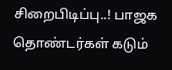சிறைபிடிப்பு..! பாஜக தொண்டர்கள் கடும்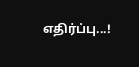எதிர்ப்பு...!